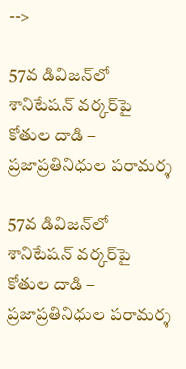-->

57వ డివిజన్‌లో శానిటేషన్ వర్కర్‌పై కోతుల దాడి – ప్రజాప్రతినిధుల పరామర్శ

57వ డివిజన్‌లో శానిటేషన్ వర్కర్‌పై కోతుల దాడి – ప్రజాప్రతినిధుల పరామర్శ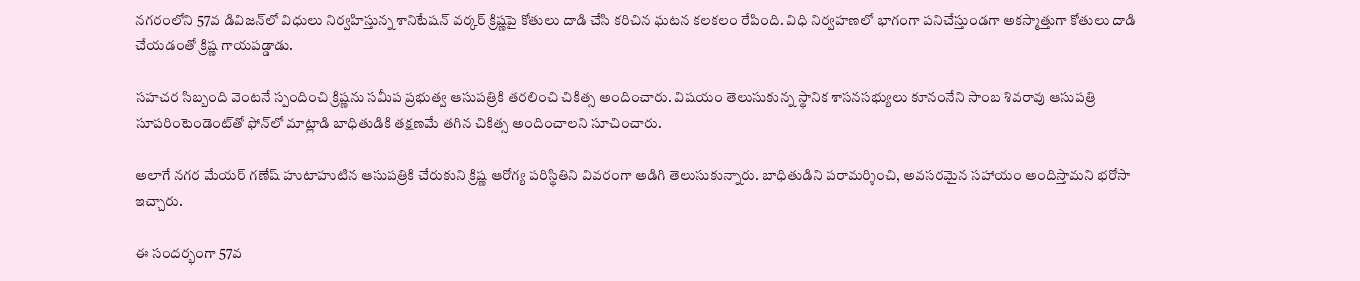నగరంలోని 57వ డివిజన్‌లో విధులు నిర్వహిస్తున్న శానిటేషన్ వర్కర్ క్రిష్ణపై కోతులు దాడి చేసి కరిచిన ఘటన కలకలం రేపింది. విధి నిర్వహణలో భాగంగా పనిచేస్తుండగా అకస్మాత్తుగా కోతులు దాడి చేయడంతో క్రిష్ణ గాయపడ్డాడు.

సహచర సిబ్బంది వెంటనే స్పందించి క్రిష్ణను సమీప ప్రభుత్వ ఆసుపత్రికి తరలించి చికిత్స అందించారు. విషయం తెలుసుకున్న స్థానిక శాసనసభ్యులు కూనంనేని సాంబ శివరావు ఆసుపత్రి సూపరింటెండెంట్‌తో ఫోన్‌లో మాట్లాడి బాధితుడికి తక్షణమే తగిన చికిత్స అందించాలని సూచించారు.

అలాగే నగర మేయర్ గణేష్ హుటాహుటిన ఆసుపత్రికి చేరుకుని క్రిష్ణ ఆరోగ్య పరిస్థితిని వివరంగా అడిగి తెలుసుకున్నారు. బాధితుడిని పరామర్శించి, అవసరమైన సహాయం అందిస్తామని భరోసా ఇచ్చారు.

ఈ సందర్భంగా 57వ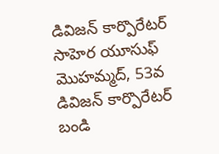డివిజన్ కార్పొరేటర్ సాహెర యూసుఫ్ మొహమ్మద్, 53వ డివిజన్ కార్పొరేటర్ బండి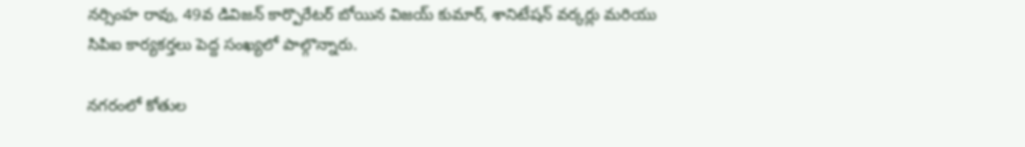నర్సింహ రావు, 49వ డివిజన్ కార్పొరేటర్ బోయిన విజయ్ కుమార్, శానిటేషన్ వర్కర్లు మరియు సిపిఐ కార్యకర్తలు పెద్ద సంఖ్యలో పాల్గొన్నారు.

నగరంలో కోతుల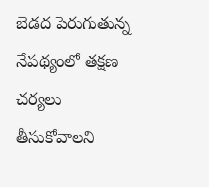బెడద పెరుగుతున్న నేపథ్యంలో తక్షణ చర్యలు తీసుకోవాలని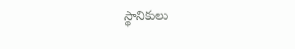స్థానికులు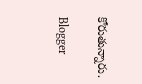కోరుతున్నారు.

Blogger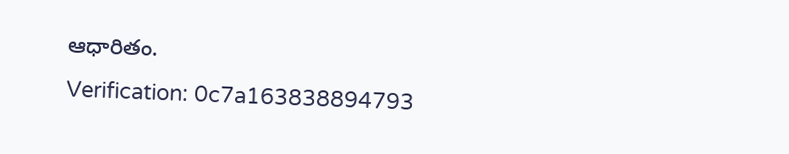ఆధారితం.
Verification: 0c7a163838894793